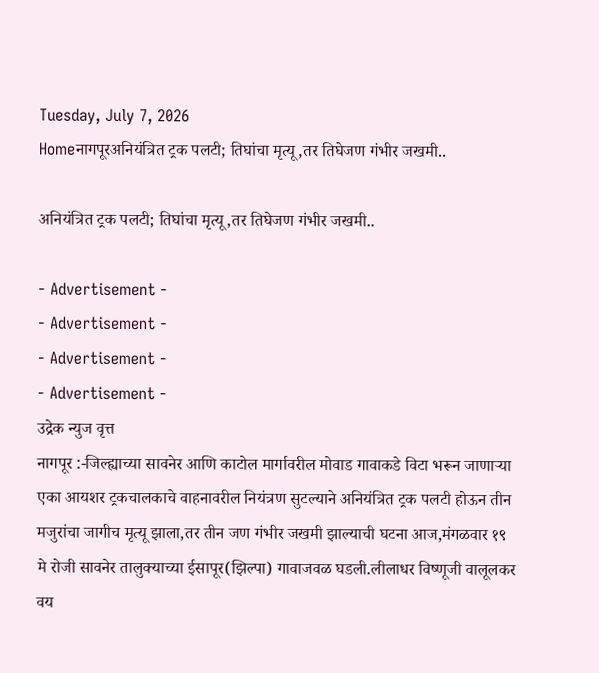Tuesday, July 7, 2026
Homeनागपूरअनियंत्रित ट्रक पलटी; तिघांचा मृत्यू,तर तिघेजण गंभीर जखमी..

अनियंत्रित ट्रक पलटी; तिघांचा मृत्यू,तर तिघेजण गंभीर जखमी..

- Advertisement -
- Advertisement -
- Advertisement -
- Advertisement -
उद्रेक न्युज वृत्त
नागपूर :-जिल्ह्याच्या सावनेर आणि काटोल मार्गावरील मोवाड गावाकडे विटा भरून जाणाऱ्या एका आयशर ट्रकचालकाचे वाहनावरील नियंत्रण सुटल्याने अनियंत्रित ट्रक पलटी होऊन तीन मजुरांचा जागीच मृत्यू झाला,तर तीन जण गंभीर जखमी झाल्याची घटना आज,मंगळवार १९ मे रोजी सावनेर तालुक्याच्या ईसापूर(झिल्पा) गावाजवळ घडली.लीलाधर विष्णूजी वालूलकर वय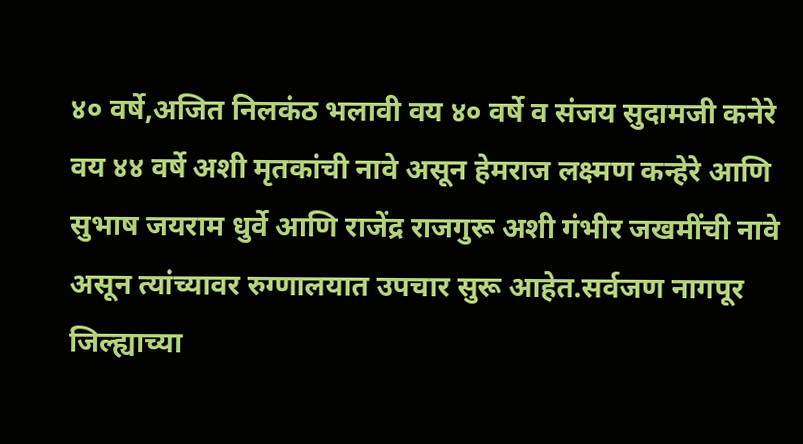४० वर्षे,अजित निलकंठ भलावी वय ४० वर्षे व संजय सुदामजी कनेरे वय ४४ वर्षे अशी मृतकांची नावे असून हेमराज लक्ष्मण कन्हेरे आणि सुभाष जयराम धुर्वे आणि राजेंद्र राजगुरू अशी गंभीर जखमींची नावे असून त्यांच्यावर रुग्णालयात उपचार सुरू आहेत.सर्वजण नागपूर जिल्ह्याच्या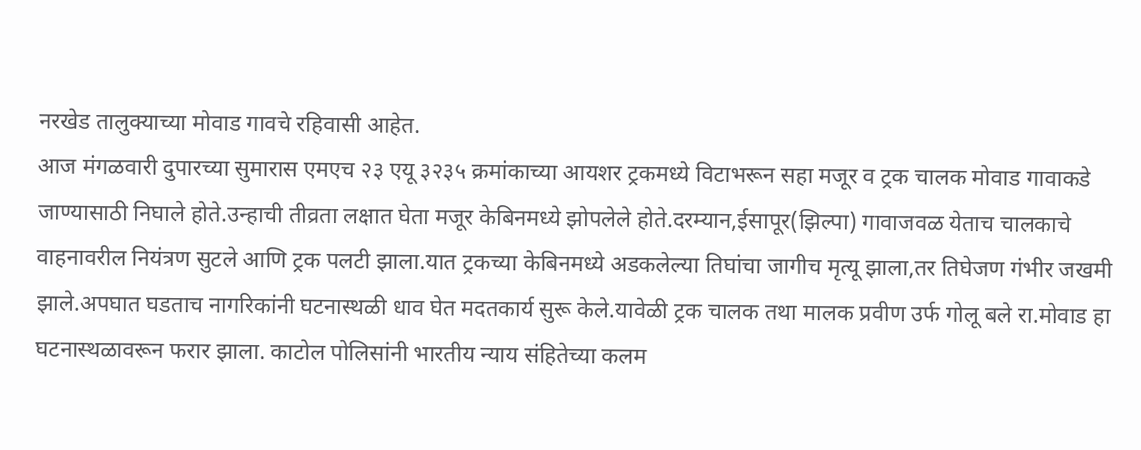नरखेड तालुक्याच्या मोवाड गावचे रहिवासी आहेत.
आज मंगळवारी दुपारच्या सुमारास एमएच २३ एयू ३२३५ क्रमांकाच्या आयशर ट्रकमध्ये विटाभरून सहा मजूर व ट्रक चालक मोवाड गावाकडे जाण्यासाठी निघाले होते.उन्हाची तीव्रता लक्षात घेता मजूर केबिनमध्ये झोपलेले होते.दरम्यान,ईसापूर(झिल्पा) गावाजवळ येताच चालकाचे वाहनावरील नियंत्रण सुटले आणि ट्रक पलटी झाला.यात ट्रकच्या केबिनमध्ये अडकलेल्या तिघांचा जागीच मृत्यू झाला,तर तिघेजण गंभीर जखमी झाले.अपघात घडताच नागरिकांनी घटनास्थळी धाव घेत मदतकार्य सुरू केले.यावेळी ट्रक चालक तथा मालक प्रवीण उर्फ गोलू बले रा.मोवाड हा घटनास्थळावरून फरार झाला. काटोल पोलिसांनी भारतीय न्याय संहितेच्या कलम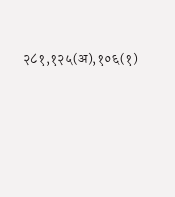२८१,१२५(अ),१०६(१)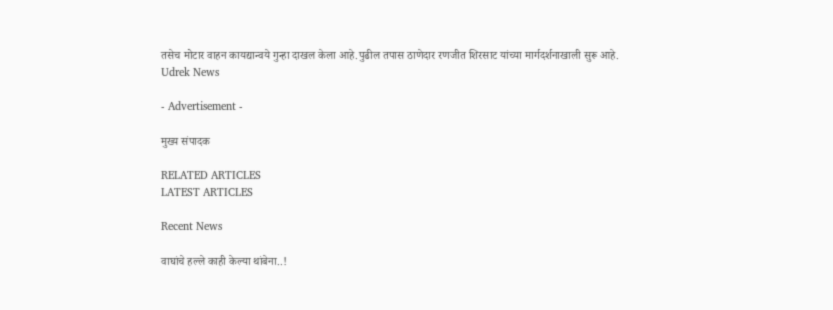तसेच मोटार वाहन कायद्यान्वये गुन्हा दाखल केला आहे.पुढील तपास ठाणेदार रणजीत शिरसाट यांच्या मार्गदर्शनाखाली सुरू आहे.
Udrek News

- Advertisement -

मुख्य संपादक

RELATED ARTICLES
LATEST ARTICLES

Recent News

वाघांचे हल्ले काही केल्या थांबेना..!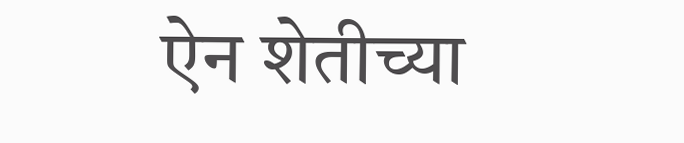ऐन शेतीच्या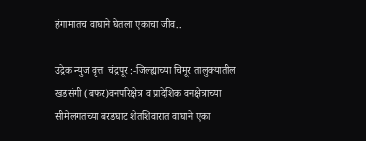हंगामातच वाघाने घेतला एकाचा जीव..

उद्रेक न्युज वृत्त  चंद्रपूर :-जिल्ह्याच्या चिमूर तालुक्यातील खडसंगी (बफर)वनपरिक्षेत्र व प्रादेशिक वनक्षेत्राच्या सीमेलगतच्या बरडघाट शेतशिवारात वाघाने एका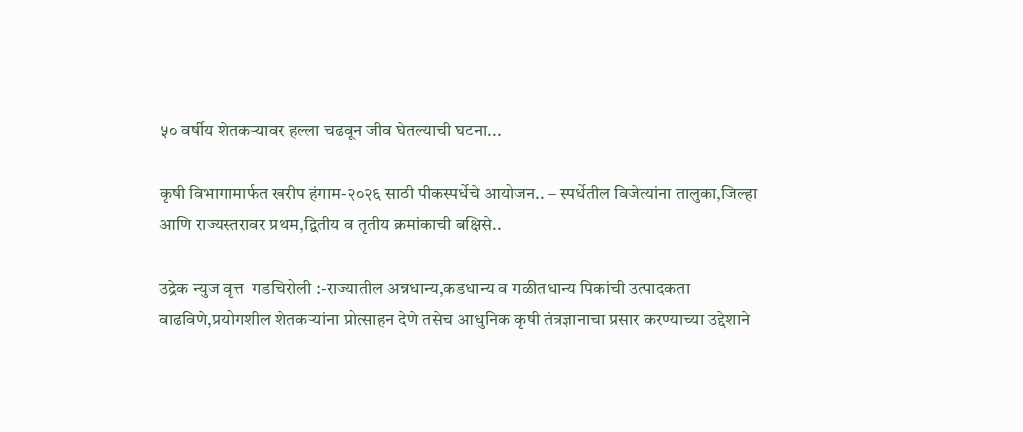५० वर्षीय शेतकऱ्यावर हल्ला चढवून जीव घेतल्याची घटना...

कृषी विभागामार्फत खरीप हंगाम-२०२६ साठी पीकस्पर्धेचे आयोजन.. – स्पर्धेतील विजेत्यांना तालुका,जिल्हा आणि राज्यस्तरावर प्रथम,द्वितीय व तृतीय क्रमांकाची बक्षिसे..

उद्रेक न्युज वृत्त  गडचिरोली :-राज्यातील अन्नधान्य,कडधान्य व गळीतधान्य पिकांची उत्पादकता वाढविणे,प्रयोगशील शेतकऱ्यांना प्रोत्साहन देणे तसेच आधुनिक कृषी तंत्रज्ञानाचा प्रसार करण्याच्या उद्देशाने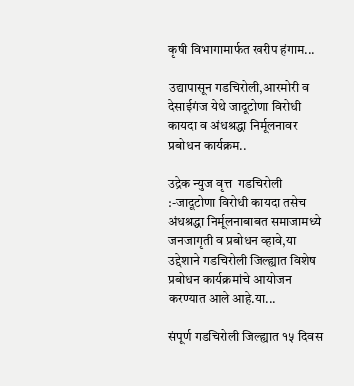कृषी विभागामार्फत खरीप हंगाम...

उद्यापासून गडचिरोली,आरमोरी व देसाईगंज येथे जादूटोणा विरोधी कायदा व अंधश्रद्धा निर्मूलनावर प्रबोधन कार्यक्रम..

उद्रेक न्युज वृत्त  गडचिरोली :-जादूटोणा विरोधी कायदा तसेच अंधश्रद्धा निर्मूलनाबाबत समाजामध्ये जनजागृती व प्रबोधन व्हावे,या उद्देशाने गडचिरोली जिल्ह्यात विशेष प्रबोधन कार्यक्रमांचे आयोजन करण्यात आले आहे.या...

संपूर्ण गडचिरोली जिल्ह्यात १५ दिवस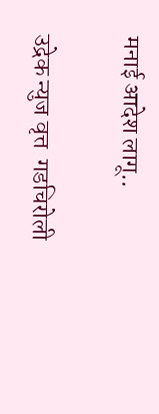मनाई आदेश लागू..

उद्रेक न्युज वृत्त  गडचिरोली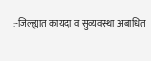:-जिल्ह्यात कायदा व सुव्यवस्था अबाधित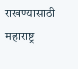राखण्यासाठी महाराष्ट्र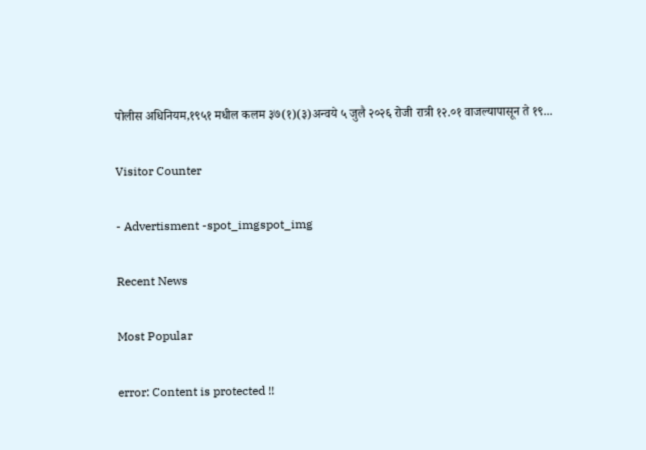पोलीस अधिनियम,१९५१ मधील कलम ३७(१)(३)अन्वये ५ जुलै २०२६ रोजी रात्री १२.०१ वाजल्यापासून ते १९...

Visitor Counter

- Advertisment -spot_imgspot_img

Recent News

Most Popular

error: Content is protected !!